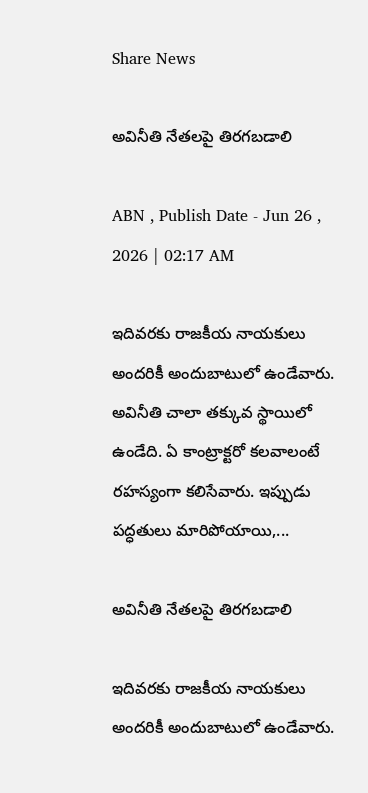Share News

అవినీతి నేతలపై తిరగబడాలి

ABN , Publish Date - Jun 26 , 2026 | 02:17 AM

ఇదివరకు రాజకీయ నాయకులు అందరికీ అందుబాటులో ఉండేవారు. అవినీతి చాలా తక్కువ స్థాయిలో ఉండేది. ఏ కాంట్రాక్టరో కలవాలంటే రహస్యంగా కలిసేవారు. ఇప్పుడు పద్ధతులు మారిపోయాయి,...

అవినీతి నేతలపై తిరగబడాలి

ఇదివరకు రాజకీయ నాయకులు అందరికీ అందుబాటులో ఉండేవారు.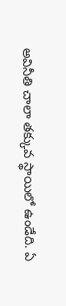అవినీతి చాలా తక్కువ స్థాయిలో ఉండేది. ఏ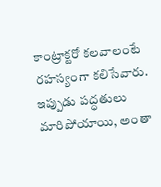కాంట్రాక్టరో కలవాలంటే రహస్యంగా కలిసేవారు. ఇప్పుడు పద్ధతులు మారిపోయాయి, అంతా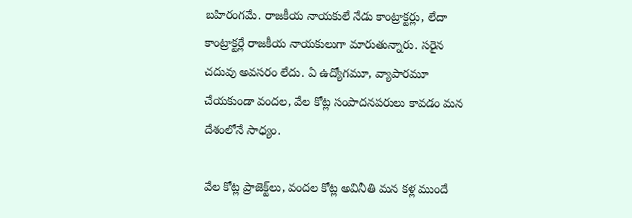బహిరంగమే. రాజకీయ నాయకులే నేడు కాంట్రాక్టర్లు, లేదా కాంట్రాక్టర్లే రాజకీయ నాయకులుగా మారుతున్నారు. సరైన చదువు అవసరం లేదు. ఏ ఉద్యోగమూ, వ్యాపారమూ చేయకుండా వందల, వేల కోట్ల సంపాదనపరులు కావడం మన దేశంలోనే సాధ్యం.

వేల కోట్ల ప్రాజెక్ట్‌లు, వందల కోట్ల అవినీతి మన కళ్ల ముందే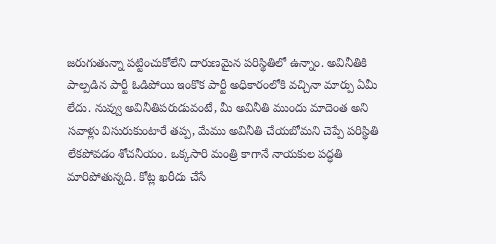జరుగుతున్నా పట్టించుకోలేని దారుణమైన పరిస్థితిలో ఉన్నాం. అవినీతికి పాల్పడిన పార్టీ ఓడిపోయి ఇంకొక పార్టీ అధికారంలోకి వచ్చినా మార్పు ఏమీ లేదు. నువ్వు అవినీతిపరుడువంటే, మీ అవినీతి ముందు మాదెంత అని సవాళ్లు విసురుకుంటారే తప్ప, మేము అవినీతి చేయబోమని చెప్పే పరిస్థితి లేకపోవడం శోచనీయం. ఒక్కసారి మంత్రి కాగానే నాయకుల పద్ధతి మారిపోతున్నది. కోట్ల ఖరీదు చేసే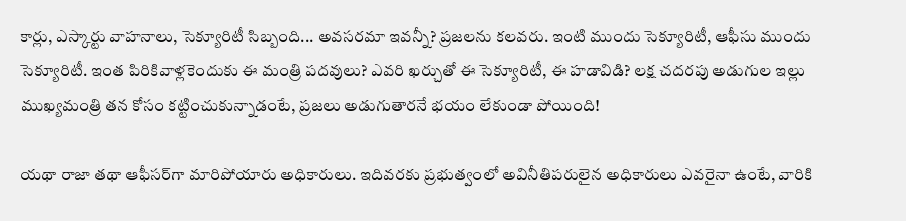కార్లు, ఎస్కార్టు వాహనాలు, సెక్యూరిటీ సిబ్బంది... అవసరమా ఇవన్నీ? ప్రజలను కలవరు. ఇంటి ముందు సెక్యూరిటీ, ఆఫీసు ముందు సెక్యూరిటీ. ఇంత పిరికివాళ్లకెందుకు ఈ మంత్రి పదవులు? ఎవరి ఖర్చుతో ఈ సెక్యూరిటీ, ఈ హడావిడి? లక్ష చదరపు అడుగుల ఇల్లు ముఖ్యమంత్రి తన కోసం కట్టించుకున్నాడంటే, ప్రజలు అడుగుతారనే భయం లేకుండా పోయింది!

యథా రాజా తథా ఆఫీసర్‌గా మారిపోయారు అధికారులు. ఇదివరకు ప్రభుత్వంలో అవినీతిపరులైన అధికారులు ఎవరైనా ఉంటే, వారికి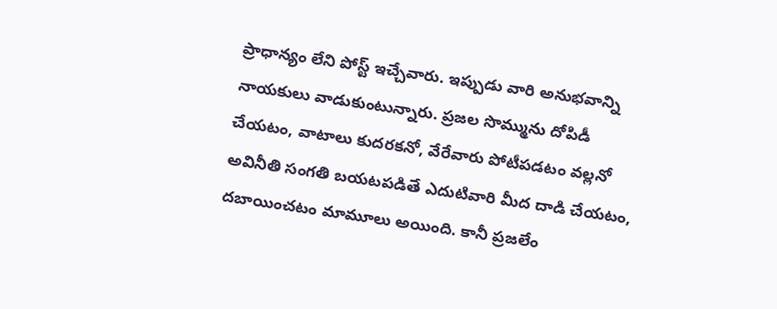ప్రాధాన్యం లేని పోస్ట్ ఇచ్చేవారు. ఇప్పుడు వారి అనుభవాన్ని నాయకులు వాడుకుంటున్నారు. ప్రజల సొమ్మును దోపిడీ చేయటం, వాటాలు కుదరకనో, వేరేవారు పోటీపడటం వల్లనో అవినీతి సంగతి బయటపడితే ఎదుటివారి మీద దాడి చేయటం, దబాయించటం మామూలు అయింది. కానీ ప్రజలేం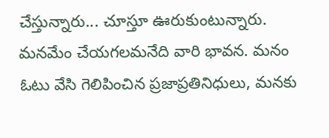చేస్తున్నారు... చూస్తూ ఊరుకుంటున్నారు. మనమేం చేయగలమనేది వారి భావన. మనం ఓటు వేసి గెలిపించిన ప్రజాప్రతినిధులు, మనకు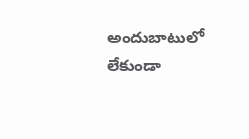అందుబాటులో లేకుండా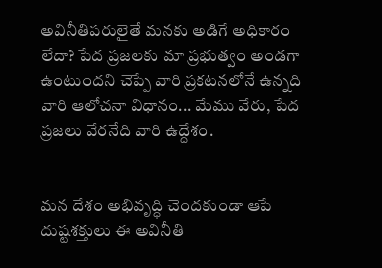అవినీతిపరులైతే మనకు అడిగే అధికారం లేదా? పేద ప్రజలకు మా ప్రభుత్వం అండగా ఉంటుందని చెప్పే వారి ప్రకటనలోనే ఉన్నది వారి ఆలోచనా విధానం... మేము వేరు, పేద ప్రజలు వేరనేది వారి ఉద్దేశం.


మన దేశం అభివృద్ధి చెందకుండా ఆపే దుష్టశక్తులు ఈ అవినీతి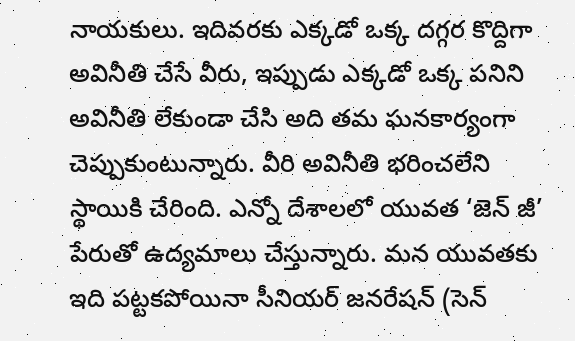నాయకులు. ఇదివరకు ఎక్కడో ఒక్క దగ్గర కొద్దిగా అవినీతి చేసే వీరు, ఇప్పుడు ఎక్కడో ఒక్క పనిని అవినీతి లేకుండా చేసి అది తమ ఘనకార్యంగా చెప్పుకుంటున్నారు. వీరి అవినీతి భరించలేని స్థాయికి చేరింది. ఎన్నో దేశాలలో యువత ‘జెన్ జీ’ పేరుతో ఉద్యమాలు చేస్తున్నారు. మన యువతకు ఇది పట్టకపోయినా సీనియర్‌ జనరేషన్‌ (సెన్‌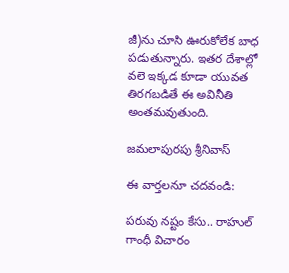జీ)ను చూసి ఊరుకోలేక బాధ పడుతున్నారు. ఇతర దేశాల్లో వలె ఇక్కడ కూడా యువత తిరగబడితే ఈ అవినీతి అంతమవుతుంది.

జమలాపురపు శ్రీనివాస్

ఈ వార్తలనూ చదవండి:

పరువు నష్టం కేసు.. రాహుల్ గాంధీ విచారం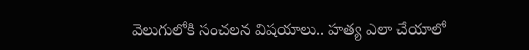వెలుగులోకి సంచలన విషయాలు.. హత్య ఎలా చేయాలో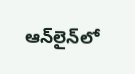ఆన్‌లైన్‌లో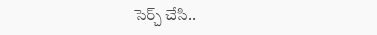సెర్చ్ చేసి..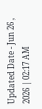Updated Date - Jun 26 , 2026 | 02:17 AM